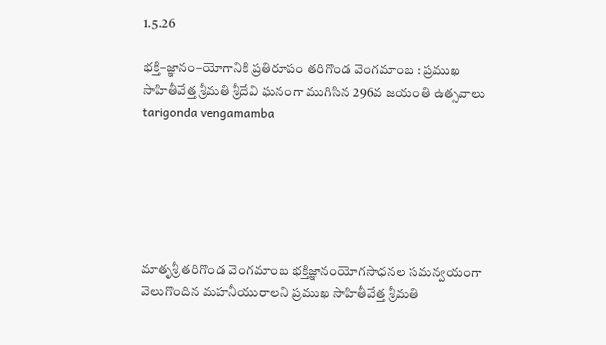1.5.26

భక్తి–జ్ఞానం–యోగానికి ప్రతిరూపం తరిగొండ వెంగమాంబ : ప్రముఖ సాహితీవేత్త శ్రీమతి శ్రీదేవి ఘనంగా ముగిసిన 296వ జయంతి ఉత్సవాలు tarigonda vengamamba






మాతృశ్రీ తరిగొండ వెంగమాంబ భక్తిజ్ఞానంయోగసాధనల సమన్వయంగా వెలుగొందిన మహనీయురాలని ప్రముఖ సాహితీవేత్త శ్రీమతి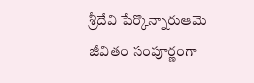శ్రీదేవి పేర్కొన్నారుఆమె జీవితం సంపూర్ణంగా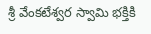శ్రీ వేంకటేశ్వర స్వామి భక్తికి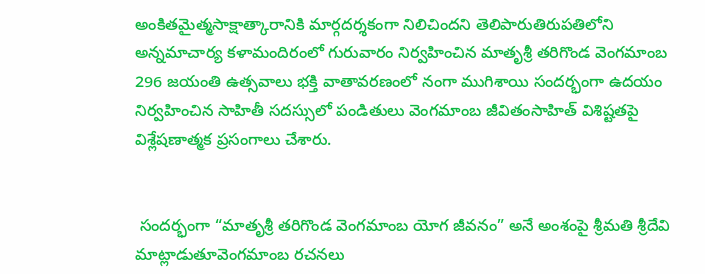అంకితమైత్మసాక్షాత్కారానికి మార్గదర్శకంగా నిలిచిందని తెలిపారుతిరుపతిలోని అన్నమాచార్య కళామందిరంలో గురువారం నిర్వహించిన మాతృశ్రీ తరిగొండ వెంగమాంబ 296 జయంతి ఉత్సవాలు భక్తి వాతావరణంలో నంగా ముగిశాయి సందర్భంగా ఉదయం నిర్వహించిన సాహితీ సదస్సులో పండితులు వెంగమాంబ జీవితంసాహిత్ విశిష్టతపై విశ్లేషణాత్మక ప్రసంగాలు చేశారు.


 సందర్భంగా “మాతృశ్రీ తరిగొండ వెంగమాంబ యోగ జీవనం” అనే అంశంపై శ్రీమతి శ్రీదేవి మాట్లాడుతూవెంగమాంబ రచనలు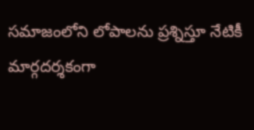సమాజంలోని లోపాలను ప్రశ్నిస్తూ నేటికీ మార్గదర్శకంగా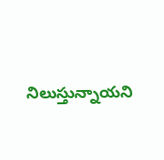నిలుస్తున్నాయని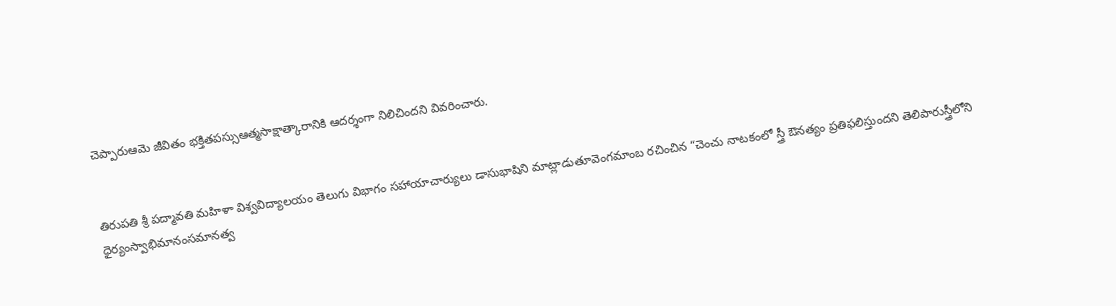చెప్పారుఆమె జీవితం భక్తితపస్సుఆత్మసాక్షాత్కారానికి ఆదర్శంగా నిలిచిందని వివరించారు.


తిరుపతి శ్రీ పద్మావతి మహిళా విశ్వవిద్యాలయం తెలుగు విభాగం సహాయాచార్యులు డాసుభాషిని మాట్లాడుతూవెంగమాంబ రచించిన “చెంచు నాటకంలో స్త్రీ ఔనత్యం ప్రతిఫలిస్తుందని తెలిపారుస్త్రీలోని ధైర్యంస్వాభిమానంసమానత్వ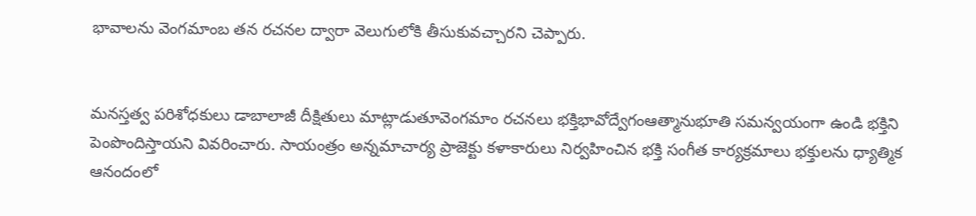భావాలను వెంగమాంబ తన రచనల ద్వారా వెలుగులోకి తీసుకువచ్చారని చెప్పారు.


మనస్తత్వ పరిశోధకులు డాబాలాజీ దీక్షితులు మాట్లాడుతూవెంగమాం రచనలు భక్తిభావోద్వేగంఆత్మానుభూతి సమన్వయంగా ఉండి భక్తిని పెంపొందిస్తాయని వివరించారు. సాయంత్రం అన్నమాచార్య ప్రాజెక్టు కళాకారులు నిర్వహించిన భక్తి సంగీత కార్యక్రమాలు భక్తులను ధ్యాత్మిక ఆనందంలో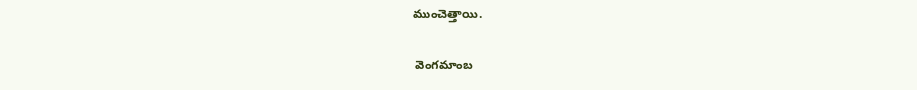ముంచెత్తాయి.


 వెంగమాంబ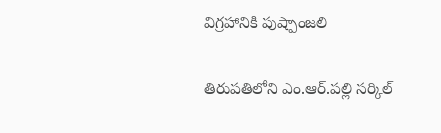విగ్రహానికి పుష్పాంజలి


తిరుపతిలోని ఎం.ఆర్‌.పల్లి సర్కిల్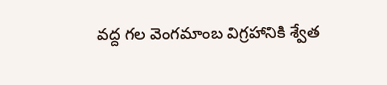వద్ద గల వెంగమాంబ విగ్రహానికి శ్వేత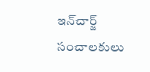ఇన్‌చార్జ్ సంచాలకులు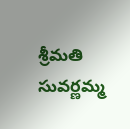శ్రీమతి సువర్ణమ్మ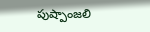పుష్పాంజలి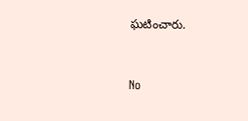ఘటించారు.


No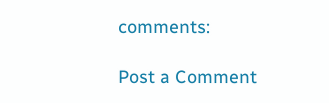comments:

Post a Comment